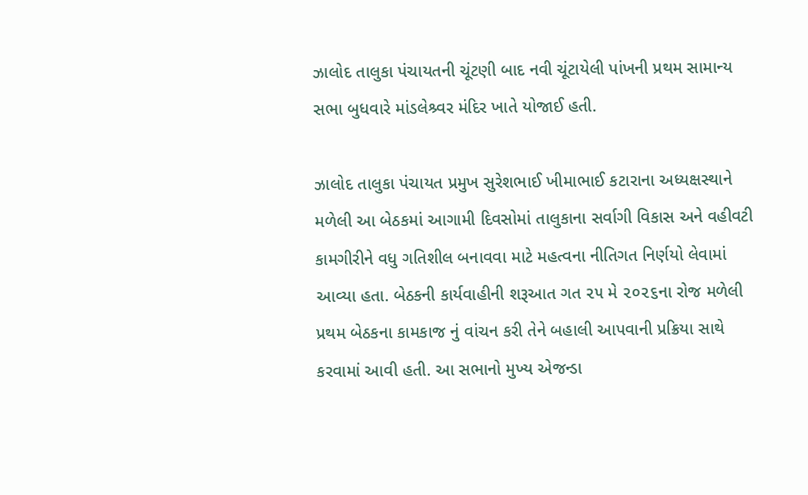ઝાલોદ તાલુકા પંચાયતની ચૂંટણી બાદ નવી ચૂંટાયેલી પાંખની પ્રથમ સામાન્ય સભા બુધવારે માંડલેશ્ર્વર મંદિર ખાતે યોજાઈ હતી.

ઝાલોદ તાલુકા પંચાયત પ્રમુખ સુરેશભાઈ ખીમાભાઈ કટારાના અધ્યક્ષસ્થાને મળેલી આ બેઠકમાં આગામી દિવસોમાં તાલુકાના સર્વાગી વિકાસ અને વહીવટી કામગીરીને વધુ ગતિશીલ બનાવવા માટે મહત્વના નીતિગત નિર્ણયો લેવામાં આવ્યા હતા. બેઠકની કાર્યવાહીની શરૂઆત ગત ૨૫ મે ૨૦૨૬ના રોજ મળેલી પ્રથમ બેઠકના કામકાજ નું વાંચન કરી તેને બહાલી આપવાની પ્રક્રિયા સાથે કરવામાં આવી હતી. આ સભાનો મુખ્ય એજન્ડા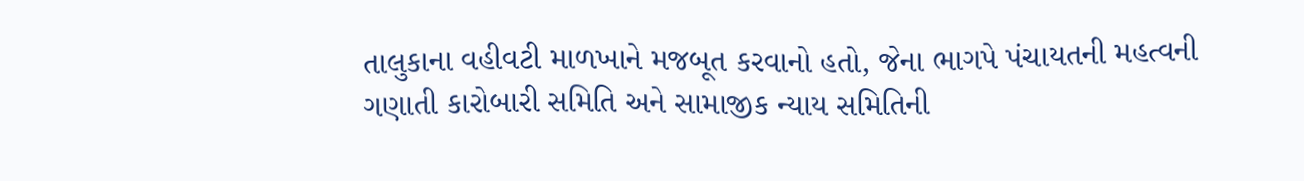તાલુકાના વહીવટી માળખાને મજબૂત કરવાનો હતો, જેના ભાગપે પંચાયતની મહત્વની ગણાતી કારોબારી સમિતિ અને સામાજીક ન્યાય સમિતિની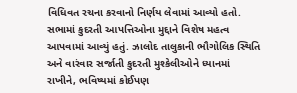વિધિવત રચના કરવાનો નિર્ણય લેવામાં આવ્યો હતો. સભામાં કુદરતી આપત્તિઓના મુદ્દાને વિશેષ મહત્વ આપવામાં આવ્યું હતું. ઝાલોદ તાલુકાની ભૌગોલિક સ્થિતિ અને વારંવાર સર્જાતી કુદરતી મુશ્કેલીઓને ધ્યાનમાં રાખીને, ભવિષ્યમાં કોઈપણ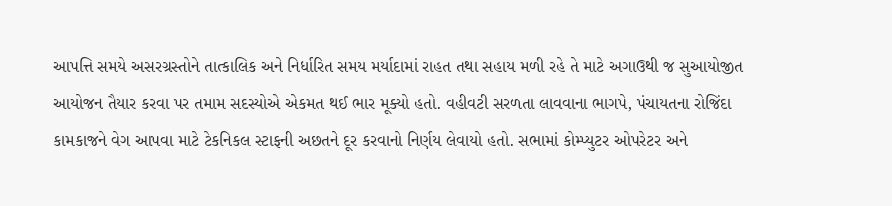આપત્તિ સમયે અસરગ્રસ્તોને તાત્કાલિક અને નિર્ધારિત સમય મર્યાદામાં રાહત તથા સહાય મળી રહે તે માટે અગાઉથી જ સુઆયોજીત આયોજન તૈયાર કરવા પર તમામ સદસ્યોએ એકમત થઈ ભાર મૂક્યો હતો. વહીવટી સરળતા લાવવાના ભાગપે, પંચાયતના રોજિંદા કામકાજને વેગ આપવા માટે ટેકનિકલ સ્ટાફની અછતને દૂર કરવાનો નિર્ણય લેવાયો હતો. સભામાં કોમ્પ્યુટર ઓપરેટર અને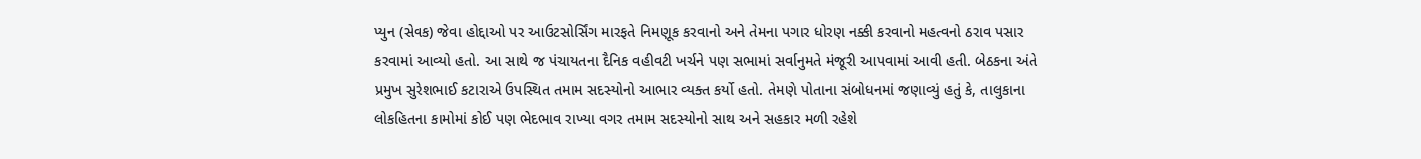પ્યુન (સેવક) જેવા હોદ્દાઓ પર આઉટસોર્સિંગ મારફતે નિમણૂક કરવાનો અને તેમના પગાર ધોરણ નક્કી કરવાનો મહત્વનો ઠરાવ પસાર કરવામાં આવ્યો હતો. આ સાથે જ પંચાયતના દૈનિક વહીવટી ખર્ચને પણ સભામાં સર્વાનુમતે મંજૂરી આપવામાં આવી હતી. બેઠકના અંતે પ્રમુખ સુરેશભાઈ કટારાએ ઉપસ્થિત તમામ સદસ્યોનો આભાર વ્યક્ત કર્યો હતો. તેમણે પોતાના સંબોધનમાં જણાવ્યું હતું કે, તાલુકાના લોકહિતના કામોમાં કોઈ પણ ભેદભાવ રાખ્યા વગર તમામ સદસ્યોનો સાથ અને સહકાર મળી રહેશે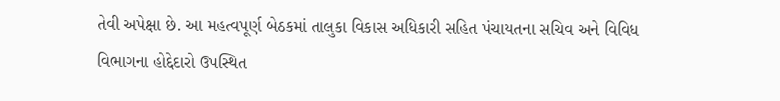તેવી અપેક્ષા છે. આ મહત્વપૂર્ણ બેઠકમાં તાલુકા વિકાસ અધિકારી સહિત પંચાયતના સચિવ અને વિવિધ વિભાગના હોદ્દેદારો ઉપસ્થિત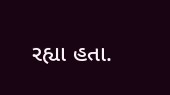રહ્યા હતા.